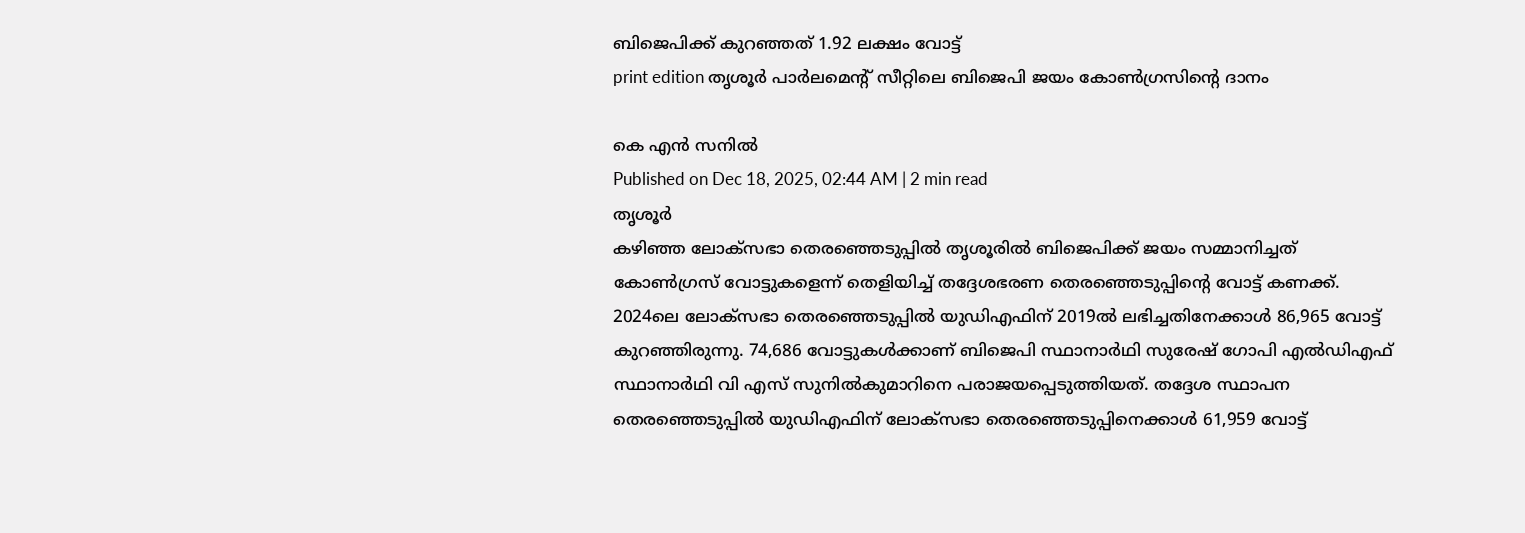ബിജെപിക്ക് കുറഞ്ഞത് 1.92 ലക്ഷം വോട്ട്
print edition തൃശൂർ പാർലമെന്റ് സീറ്റിലെ ബിജെപി ജയം കോൺഗ്രസിന്റെ ദാനം

കെ എൻ സനിൽ
Published on Dec 18, 2025, 02:44 AM | 2 min read
തൃശൂർ
കഴിഞ്ഞ ലോക്സഭാ തെരഞ്ഞെടുപ്പിൽ തൃശൂരിൽ ബിജെപിക്ക് ജയം സമ്മാനിച്ചത് കോൺഗ്രസ് വോട്ടുകളെന്ന് തെളിയിച്ച് തദ്ദേശഭരണ തെരഞ്ഞെടുപ്പിന്റെ വോട്ട് കണക്ക്. 2024ലെ ലോക്സഭാ തെരഞ്ഞെടുപ്പിൽ യുഡിഎഫിന് 2019ൽ ലഭിച്ചതിനേക്കാൾ 86,965 വോട്ട് കുറഞ്ഞിരുന്നു. 74,686 വോട്ടുകൾക്കാണ് ബിജെപി സ്ഥാനാർഥി സുരേഷ് ഗോപി എൽഡിഎഫ് സ്ഥാനാർഥി വി എസ് സുനിൽകുമാറിനെ പരാജയപ്പെടുത്തിയത്. തദ്ദേശ സ്ഥാപന തെരഞ്ഞെടുപ്പിൽ യുഡിഎഫിന് ലോക്സഭാ തെരഞ്ഞെടുപ്പിനെക്കാൾ 61,959 വോട്ട്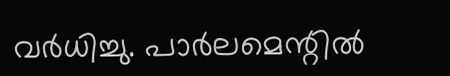വർധിച്ചു. പാർലമെന്റിൽ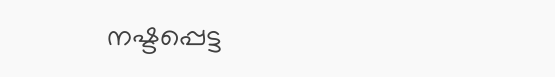നഷ്ടപ്പെട്ട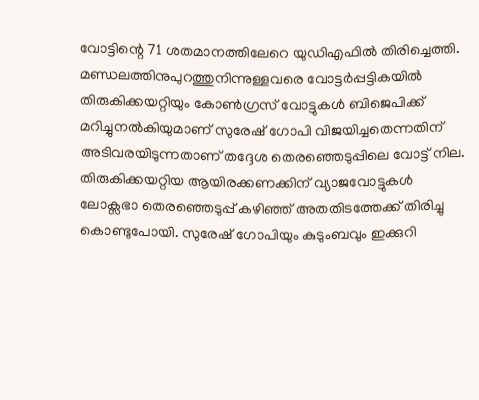വോട്ടിന്റെ 71 ശതമാനത്തിലേറെ യുഡിഎഫിൽ തിരിച്ചെത്തി.
മണ്ഡലത്തിനുപുറത്തുനിന്നുള്ളവരെ വോട്ടർപ്പട്ടികയിൽ തിരുകിക്കയറ്റിയും കോൺഗ്രസ് വോട്ടുകൾ ബിജെപിക്ക് മറിച്ചുനൽകിയുമാണ് സുരേഷ് ഗോപി വിജയിച്ചതെന്നതിന് അടിവരയിടുന്നതാണ് തദ്ദേശ തെരഞ്ഞെടുപ്പിലെ വോട്ട് നില. തിരുകിക്കയറ്റിയ ആയിരക്കണക്കിന് വ്യാജവോട്ടുകൾ ലോക്സഭാ തെരഞ്ഞെടുപ്പ് കഴിഞ്ഞ് അതതിടത്തേക്ക് തിരിച്ചു കൊണ്ടുപോയി. സുരേഷ് ഗോപിയും കുടുംബവും ഇക്കുറി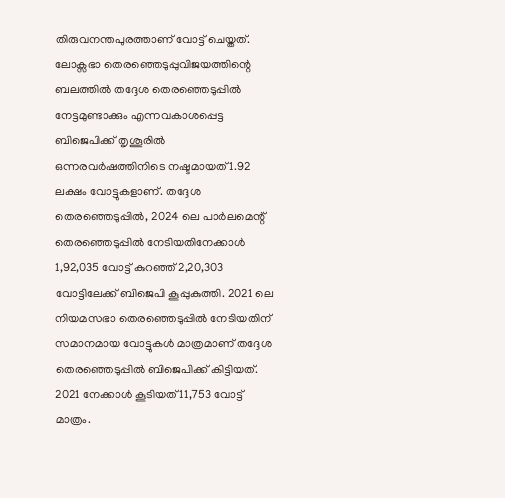തിരുവനന്തപുരത്താണ് വോട്ട് ചെയ്തത്.
ലോക്സഭാ തെരഞ്ഞെടുപ്പുവിജയത്തിന്റെ ബലത്തിൽ തദ്ദേശ തെരഞ്ഞെടുപ്പിൽ നേട്ടമുണ്ടാക്കും എന്നവകാശപ്പെട്ട ബിജെപിക്ക് തൃശൂരിൽ ഒന്നരവർഷത്തിനിടെ നഷ്ടമായത് 1.92 ലക്ഷം വോട്ടുകളാണ്. തദ്ദേശ തെരഞ്ഞെടുപ്പിൽ, 2024 ലെ പാർലമെന്റ് തെരഞ്ഞെടുപ്പിൽ നേടിയതിനേക്കാൾ 1,92,035 വോട്ട് കുറഞ്ഞ് 2,20,303 വോട്ടിലേക്ക് ബിജെപി കൂപ്പുകുത്തി. 2021 ലെ നിയമസഭാ തെരഞ്ഞെടുപ്പിൽ നേടിയതിന് സമാനമായ വോട്ടുകൾ മാത്രമാണ് തദ്ദേശ തെരഞ്ഞെടുപ്പിൽ ബിജെപിക്ക് കിട്ടിയത്. 2021 നേക്കാൾ കൂടിയത് 11,753 വോട്ട് മാത്രം.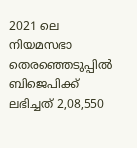2021 ലെ നിയമസഭാ തെരഞ്ഞെടുപ്പിൽ ബിജെപിക്ക് ലഭിച്ചത് 2,08,550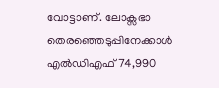വോട്ടാണ്. ലോക്സഭാ തെരഞ്ഞെടുപ്പിനേക്കാൾ എൽഡിഎഫ് 74,990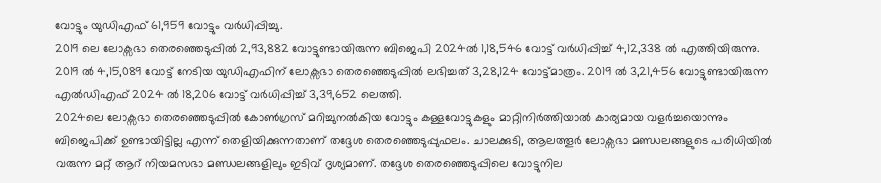വോട്ടും യുഡിഎഫ് 61,959 വോട്ടും വർധിപ്പിച്ചു.
2019 ലെ ലോക്സഭാ തെരഞ്ഞെടുപ്പിൽ 2,93,882 വോട്ടുണ്ടായിരുന്ന ബിജെപി 2024ൽ 1,18,546 വോട്ട് വർധിപ്പിച്ച് 4,12,338 ൽ എത്തിയിരുന്നു. 2019 ൽ 4,15,089 വോട്ട് നേടിയ യുഡിഎഫിന് ലോക്സഭാ തെരഞ്ഞെടുപ്പിൽ ലഭിച്ചത് 3,28,124 വോട്ട്മാത്രം. 2019 ൽ 3,21,456 വോട്ടുണ്ടായിരുന്ന എൽഡിഎഫ് 2024 ൽ 18,206 വോട്ട് വർധിപ്പിച്ച് 3,39,652 ലെത്തി.
2024ലെ ലോക്സഭാ തെരഞ്ഞെടുപ്പിൽ കോൺഗ്രസ് മറിച്ചുനൽകിയ വോട്ടും കള്ളവോട്ടുകളും മാറ്റിനിർത്തിയാൽ കാര്യമായ വളർച്ചയൊന്നും ബിജെപിക്ക് ഉണ്ടായിട്ടില്ല എന്ന് തെളിയിക്കുന്നതാണ് തദ്ദേശ തെരഞ്ഞെടുപ്പുഫലം. ചാലക്കുടി, ആലത്തൂർ ലോക്സഭാ മണ്ഡലങ്ങളുടെ പരിധിയിൽ വരുന്ന മറ്റ് ആറ് നിയമസഭാ മണ്ഡലങ്ങളിലും ഇടിവ് ദൃശ്യമാണ്. തദ്ദേശ തെരഞ്ഞെടുപ്പിലെ വോട്ടുനില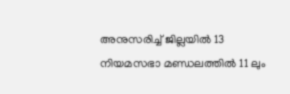അനുസരിച്ച് ജില്ലയിൽ 13 നിയമസഭാ മണ്ഡലത്തിൽ 11 ലും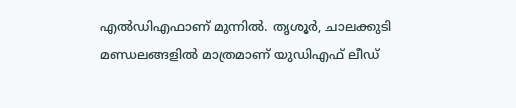എൽഡിഎഫാണ് മുന്നിൽ. തൃശൂർ, ചാലക്കുടി മണ്ഡലങ്ങളിൽ മാത്രമാണ് യുഡിഎഫ് ലീഡ്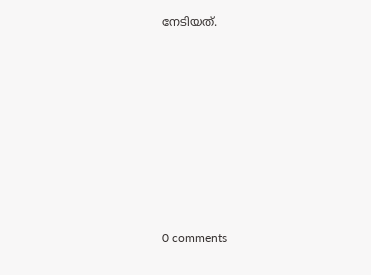നേടിയത്.











0 comments